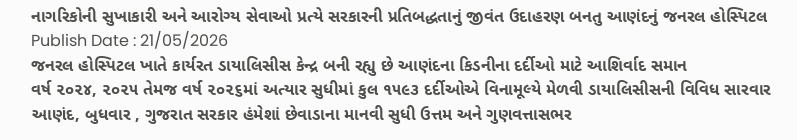નાગરિકોની સુખાકારી અને આરોગ્ય સેવાઓ પ્રત્યે સરકારની પ્રતિબદ્ધતાનું જીવંત ઉદાહરણ બનતુ આણંદનું જનરલ હોસ્પિટલ
Publish Date : 21/05/2026
જનરલ હોસ્પિટલ ખાતે કાર્યરત ડાયાલિસીસ કેન્દ્ર બની રહ્યુ છે આણંદના કિડનીના દર્દીઓ માટે આશિર્વાદ સમાન
વર્ષ ૨૦૨૪, ૨૦૨૫ તેમજ વર્ષ ૨૦૨૬માં અત્યાર સુધીમાં કુલ ૧૫૯૩ દર્દીઓએ વિનામૂલ્યે મેળવી ડાયાલિસીસની વિવિધ સારવાર
આણંદ, બુધવાર , ગુજરાત સરકાર હંમેશાં છેવાડાના માનવી સુધી ઉત્તમ અને ગુણવત્તાસભર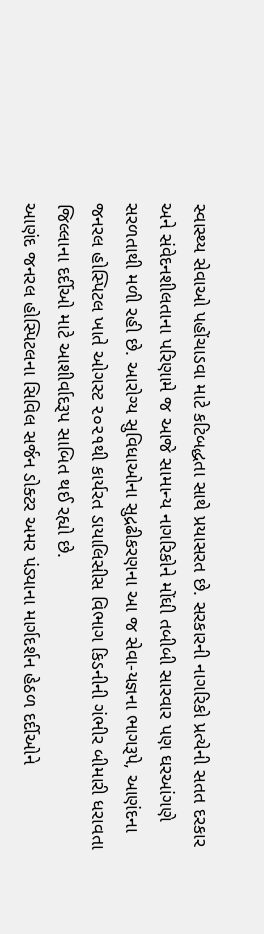સ્વાસ્થ્ય સેવાઓ પહોંચાડવા માટે કટિબદ્ધતા સાથે પ્રયાસરત છે. સરકારની નાગરિકો પ્રત્યેની સતત દરકાર અને સંવેદનશીલતાના પરિણામે જ આજે સામાન્ય નાગરિકોને મોંઘી તબીબી સારવાર પણ ઘરઆંગણે સરળતાથી મળી રહી છે. આરોગ્ય સુવિધાઓના સુદ્રઢીકરણના આ જ સેવા-યજ્ઞના ભાગરૂપે, આણંદના જનરલ હોસ્પિટલ ખાતે ઓગસ્ટ ૨૦૨૧થી કાર્યરત ડાયાલિસીસ વિભાગ કિડનીની ગંભીર બીમારી ધરાવતા જિલ્લાના દર્દીઓ માટે આશીર્વાદરૂપ સાબિત થઈ રહ્યો છે.
આણંદ જનરલ હોસ્પિટલના સિવિલ સર્જન ડોક્ટર અમર પંડ્યાના માર્ગદર્શન હેઠળ દર્દીઓને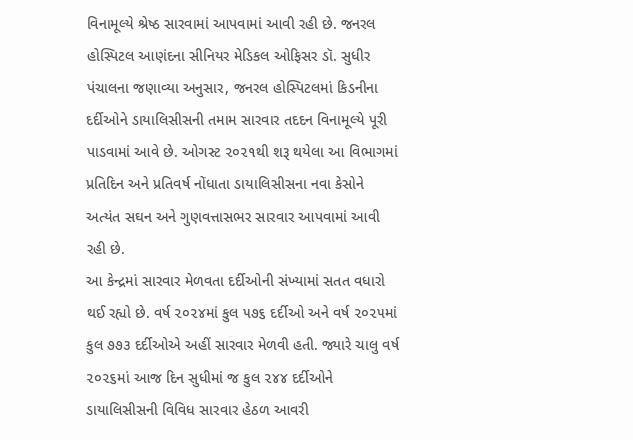વિનામૂલ્યે શ્રેષ્ઠ સારવામાં આપવામાં આવી રહી છે. જનરલ હોસ્પિટલ આણંદના સીનિયર મેડિકલ ઓફિસર ડૉ. સુધીર પંચાલના જણાવ્યા અનુસાર, જનરલ હોસ્પિટલમાં કિડનીના દર્દીઓને ડાયાલિસીસની તમામ સારવાર તદદન વિનામૂલ્યે પૂરી પાડવામાં આવે છે. ઓગસ્ટ ૨૦૨૧થી શરૂ થયેલા આ વિભાગમાં પ્રતિદિન અને પ્રતિવર્ષ નોંધાતા ડાયાલિસીસના નવા કેસોને અત્યંત સઘન અને ગુણવત્તાસભર સારવાર આપવામાં આવી રહી છે.
આ કેન્દ્રમાં સારવાર મેળવતા દર્દીઓની સંખ્યામાં સતત વધારો થઈ રહ્યો છે. વર્ષ ૨૦૨૪માં કુલ ૫૭૬ દર્દીઓ અને વર્ષ ૨૦૨૫માં કુલ ૭૭૩ દર્દીઓએ અહીં સારવાર મેળવી હતી. જ્યારે ચાલુ વર્ષ ૨૦૨૬માં આજ દિન સુધીમાં જ કુલ ૨૪૪ દર્દીઓને ડાયાલિસીસની વિવિધ સારવાર હેઠળ આવરી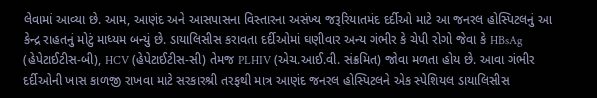લેવામાં આવ્યા છે. આમ, આણંદ અને આસપાસના વિસ્તારના અસંખ્ય જરૂરિયાતમંદ દર્દીઓ માટે આ જનરલ હોસ્પિટલનું આ કેન્દ્ર રાહતનું મોટું માધ્યમ બન્યું છે. ડાયાલિસીસ કરાવતા દર્દીઓમાં ઘણીવાર અન્ય ગંભીર કે ચેપી રોગો જેવા કે HBsAg (હેપેટાઈટીસ-બી), HCV (હેપેટાઈટીસ-સી) તેમજ PLHIV (એચ.આઈ.વી. સંક્રમિત) જોવા મળતા હોય છે. આવા ગંભીર દર્દીઓની ખાસ કાળજી રાખવા માટે સરકારશ્રી તરફથી માત્ર આણંદ જનરલ હોસ્પિટલને એક સ્પેશિયલ ડાયાલિસીસ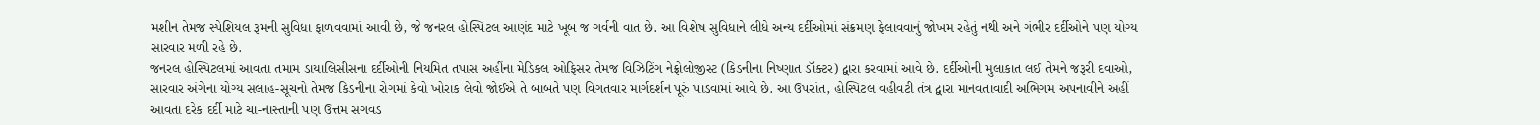મશીન તેમજ સ્પેશિયલ રૂમની સુવિધા ફાળવવામાં આવી છે, જે જનરલ હોસ્પિટલ આણંદ માટે ખૂબ જ ગર્વની વાત છે. આ વિશેષ સુવિધાને લીધે અન્ય દર્દીઓમાં સંક્રમણ ફેલાવવાનું જોખમ રહેતું નથી અને ગંભીર દર્દીઓને પણ યોગ્ય સારવાર મળી રહે છે.
જનરલ હોસ્પિટલમાં આવતા તમામ ડાયાલિસીસના દર્દીઓની નિયમિત તપાસ અહીંના મેડિકલ ઓફિસર તેમજ વિઝિટિંગ નેફ્રોલોજીસ્ટ (કિડનીના નિષ્ણાત ડૉક્ટર) દ્વારા કરવામાં આવે છે. દર્દીઓની મુલાકાત લઈ તેમને જરૂરી દવાઓ, સારવાર અંગેના યોગ્ય સલાહ-સૂચનો તેમજ કિડનીના રોગમાં કેવો ખોરાક લેવો જોઈએ તે બાબતે પણ વિગતવાર માર્ગદર્શન પૂરું પાડવામાં આવે છે. આ ઉપરાંત, હોસ્પિટલ વહીવટી તંત્ર દ્વારા માનવતાવાદી અભિગમ અપનાવીને અહીં આવતા દરેક દર્દી માટે ચા-નાસ્તાની પણ ઉત્તમ સગવડ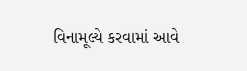વિનામૂલ્યે કરવામાં આવે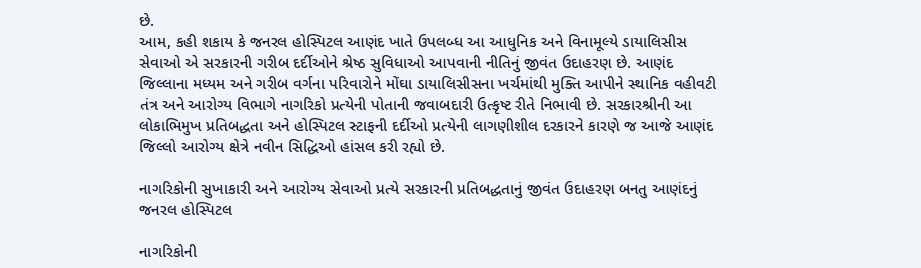છે.
આમ, કહી શકાય કે જનરલ હોસ્પિટલ આણંદ ખાતે ઉપલબ્ધ આ આધુનિક અને વિનામૂલ્યે ડાયાલિસીસ સેવાઓ એ સરકારની ગરીબ દર્દીઓને શ્રેષ્ઠ સુવિધાઓ આપવાની નીતિનું જીવંત ઉદાહરણ છે. આણંદ જિલ્લાના મધ્યમ અને ગરીબ વર્ગના પરિવારોને મોંઘા ડાયાલિસીસના ખર્ચમાંથી મુક્તિ આપીને સ્થાનિક વહીવટી તંત્ર અને આરોગ્ય વિભાગે નાગરિકો પ્રત્યેની પોતાની જવાબદારી ઉત્કૃષ્ટ રીતે નિભાવી છે. સરકારશ્રીની આ લોકાભિમુખ પ્રતિબદ્ધતા અને હોસ્પિટલ સ્ટાફની દર્દીઓ પ્રત્યેની લાગણીશીલ દરકારને કારણે જ આજે આણંદ જિલ્લો આરોગ્ય ક્ષેત્રે નવીન સિદ્ધિઓ હાંસલ કરી રહ્યો છે.

નાગરિકોની સુખાકારી અને આરોગ્ય સેવાઓ પ્રત્યે સરકારની પ્રતિબદ્ધતાનું જીવંત ઉદાહરણ બનતુ આણંદનું જનરલ હોસ્પિટલ

નાગરિકોની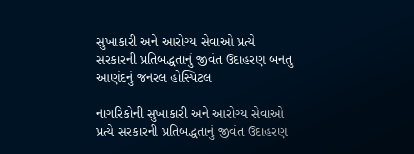સુખાકારી અને આરોગ્ય સેવાઓ પ્રત્યે સરકારની પ્રતિબદ્ધતાનું જીવંત ઉદાહરણ બનતુ આણંદનું જનરલ હોસ્પિટલ

નાગરિકોની સુખાકારી અને આરોગ્ય સેવાઓ પ્રત્યે સરકારની પ્રતિબદ્ધતાનું જીવંત ઉદાહરણ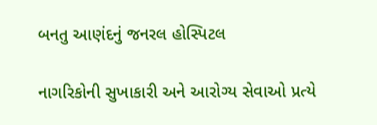બનતુ આણંદનું જનરલ હોસ્પિટલ

નાગરિકોની સુખાકારી અને આરોગ્ય સેવાઓ પ્રત્યે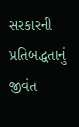સરકારની પ્રતિબદ્ધતાનું જીવંત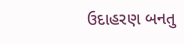ઉદાહરણ બનતુ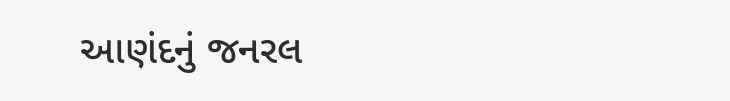આણંદનું જનરલ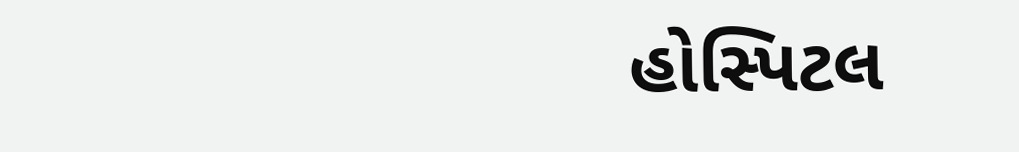હોસ્પિટલ